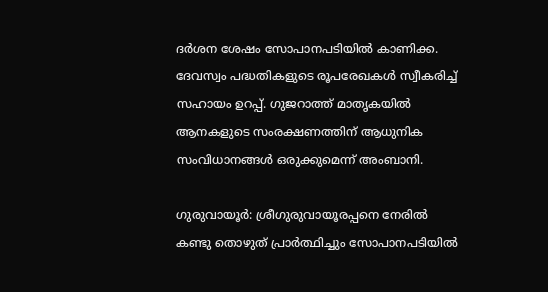ദർശന ശേഷം സോപാനപടിയിൽ കാണിക്ക. ദേവസ്വം പദ്ധതികളുടെ രൂപരേഖകൾ സ്വീകരിച്ച് സഹായം ഉറപ്പ്. ഗുജറാത്ത് മാതൃകയിൽ ആനകളുടെ സംരക്ഷണത്തിന് ആധുനിക സംവിധാനങ്ങൾ ഒരുക്കുമെന്ന് അംബാനി.

ഗുരുവായൂർ: ശ്രീഗുരുവായൂരപ്പനെ നേരിൽ കണ്ടു തൊഴുത് പ്രാർത്ഥിച്ചും സോപാനപടിയിൽ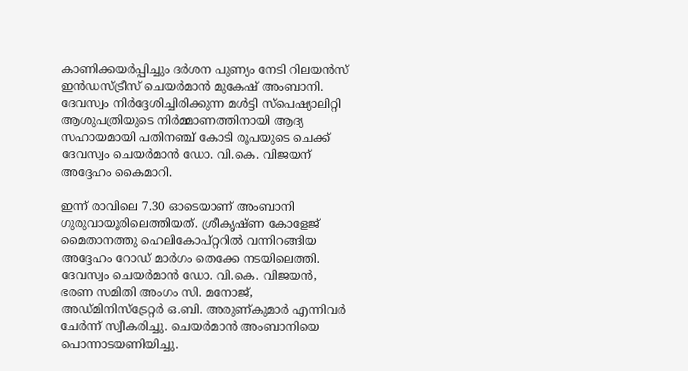കാണിക്കയർപ്പിച്ചും ദർശന പുണ്യം നേടി റിലയൻസ് ഇൻഡസ്ട്രീസ് ചെയർമാൻ മുകേഷ് അംബാനി. ദേവസ്വം നിർദ്ദേശിച്ചിരിക്കുന്ന മൾട്ടി സ്പെഷ്യാലിറ്റി ആശുപത്രിയുടെ നിർമ്മാണത്തിനായി ആദ്യ സഹായമായി പതിനഞ്ച് കോടി രൂപയുടെ ചെക്ക് ദേവസ്വം ചെയർമാൻ ഡോ. വി.കെ. വിജയന് അദ്ദേഹം കൈമാറി.

ഇന്ന് രാവിലെ 7.30 ഓടെയാണ് അംബാനി ഗുരുവായൂരിലെത്തിയത്. ശ്രീകൃഷ്ണ കോളേജ് മൈതാനത്തു ഹെലികോപ്റ്ററിൽ വന്നിറങ്ങിയ അദ്ദേഹം റോഡ് മാർഗം തെക്കേ നടയിലെത്തി. ദേവസ്വം ചെയർമാൻ ഡോ. വി.കെ. വിജയൻ, ഭരണ സമിതി അംഗം സി. മനോജ്, അഡ്മിനിസ്ട്രേറ്റർ ഒ.ബി. അരുണ്കുമാർ എന്നിവർ ചേർന്ന് സ്വീകരിച്ചു. ചെയർമാൻ അംബാനിയെ പൊന്നാടയണിയിച്ചു.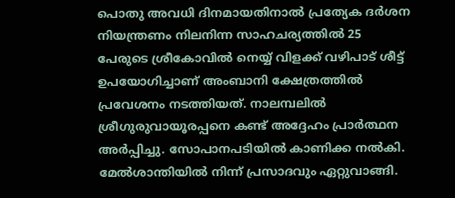പൊതു അവധി ദിനമായതിനാൽ പ്രത്യേക ദർശന നിയന്ത്രണം നിലനിന്ന സാഹചര്യത്തിൽ 25 പേരുടെ ശ്രീകോവിൽ നെയ്യ് വിളക്ക് വഴിപാട് ശീട്ട് ഉപയോഗിച്ചാണ് അംബാനി ക്ഷേത്രത്തിൽ പ്രവേശനം നടത്തിയത്. നാലമ്പലിൽ ശ്രീഗുരുവായൂരപ്പനെ കണ്ട് അദ്ദേഹം പ്രാർത്ഥന അർപ്പിച്ചു. സോപാനപടിയിൽ കാണിക്ക നൽകി. മേൽശാന്തിയിൽ നിന്ന് പ്രസാദവും ഏറ്റുവാങ്ങി.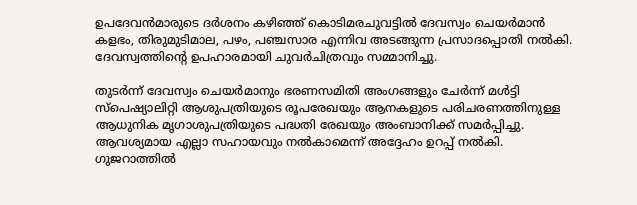ഉപദേവൻമാരുടെ ദർശനം കഴിഞ്ഞ് കൊടിമരചുവട്ടിൽ ദേവസ്വം ചെയർമാൻ കളഭം, തിരുമുടിമാല, പഴം, പഞ്ചസാര എന്നിവ അടങ്ങുന്ന പ്രസാദപ്പൊതി നൽകി. ദേവസ്വത്തിന്റെ ഉപഹാരമായി ചുവർചിത്രവും സമ്മാനിച്ചു.

തുടർന്ന് ദേവസ്വം ചെയർമാനും ഭരണസമിതി അംഗങ്ങളും ചേർന്ന് മൾട്ടി സ്പെഷ്യാലിറ്റി ആശുപത്രിയുടെ രൂപരേഖയും ആനകളുടെ പരിചരണത്തിനുള്ള ആധുനിക മൃഗാശുപത്രിയുടെ പദ്ധതി രേഖയും അംബാനിക്ക് സമർപ്പിച്ചു. ആവശ്യമായ എല്ലാ സഹായവും നൽകാമെന്ന് അദ്ദേഹം ഉറപ്പ് നൽകി. ഗുജറാത്തിൽ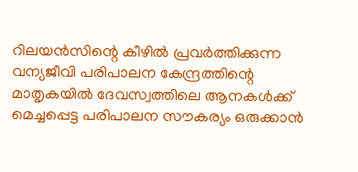റിലയൻസിന്റെ കീഴിൽ പ്രവർത്തിക്കുന്ന വന്യജീവി പരിപാലന കേന്ദ്രത്തിന്റെ മാതൃകയിൽ ദേവസ്വത്തിലെ ആനകൾക്ക് മെച്ചപ്പെട്ട പരിപാലന സൗകര്യം ഒരുക്കാൻ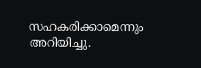സഹകരിക്കാമെന്നും അറിയിച്ചു.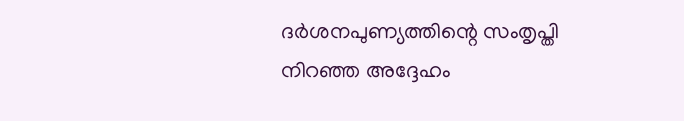ദർശനപുണ്യത്തിന്റെ സംതൃപ്തി നിറഞ്ഞ അദ്ദേഹം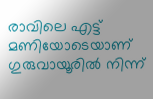രാവിലെ എട്ട് മണിയോടെയാണ് ഗുരുവായൂരിൽ നിന്ന്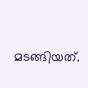മടങ്ങിയത്.